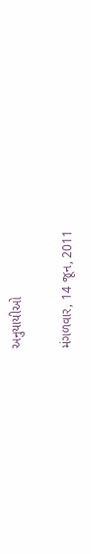અનુયાયીઓ

મંગળવાર, 14 જૂન, 2011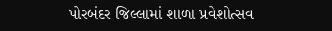પોરબંદર જિલ્‍લામાં શાળા પ્રવેશોત્‍સવ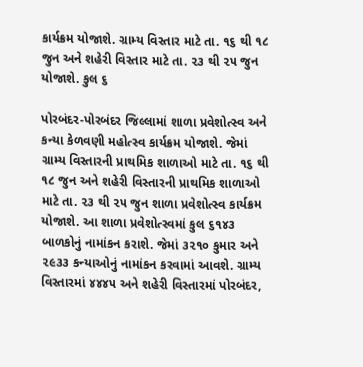કાર્યક્રમ યોજાશે. ગ્રામ્‍ય વિસ્‍તાર માટે તા. ૧૬ થી ૧૮ જુન અને શહેરી વિસ્‍તાર માટે તા. ૨૩ થી ૨૫ જુન યોજાશે. કુલ ૬

પોરબંદર-પોરબંદર જિલ્‍લામાં શાળા પ્રવેશોત્‍સ્વ અને કન્‍યા કેળવણી મહોત્‍સ્‍વ કાર્યક્રમ યોજાશે. જેમાં ગ્રામ્‍ય વિસ્‍તારની પ્રાથમિક શાળાઓ માટે તા. ૧૬ થી ૧૮ જુન અને શહેરી વિસ્‍તારની પ્રાથમિક શાળાઓ માટે તા. ૨૩ થી ૨૫ જુન શાળા પ્રવેશોત્‍સ્‍વ કાર્યક્રમ યોજાશે. આ શાળા પ્રવેશોત્‍સ્‍વમાં કુલ ૬૧૪૩ બાળકોનું નામાંકન કરાશે. જેમાં ૩૨૧૦ કુમાર અને ૨૯૩૩ કન્‍યાઓનું નામાંકન કરવામાં આવશે. ગ્રામ્‍ય વિસ્‍તારમાં ૪૪૪૫ અને શહેરી વિસ્‍તારમાં પોરબંદર,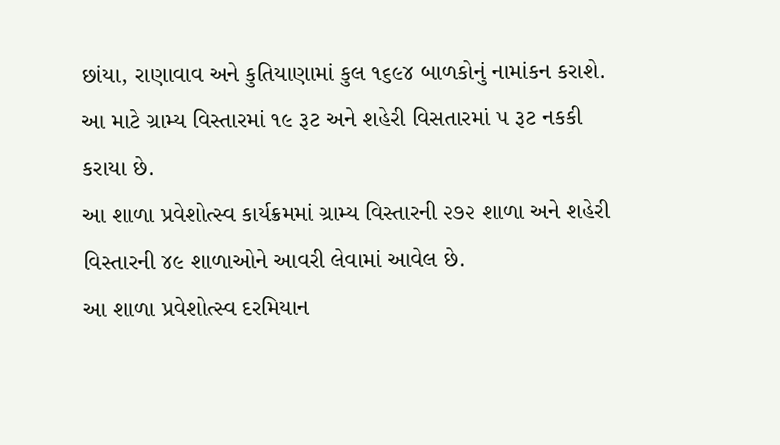છાંયા, રાણાવાવ અને કુતિયાણામાં કુલ ૧૬૯૪ બાળકોનું નામાંકન કરાશે. આ માટે ગ્રામ્‍ય વિસ્‍તારમાં ૧૯ રૂટ અને શહેરી વિસતારમાં ૫ રૂટ નકકી કરાયા છે.
આ શાળા પ્રવેશોત્‍સ્‍વ કાર્યક્રમમાં ગ્રામ્‍ય વિસ્‍તારની ૨૭૨ શાળા અને શહેરી વિસ્‍તારની ૪૯ શાળાઓને આવરી લેવામાં આવેલ છે.
આ શાળા પ્રવેશોત્‍સ્‍વ દરમિયાન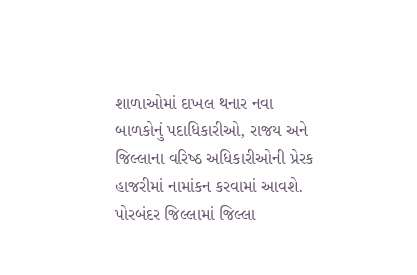શાળાઓમાં દાખલ થનાર નવા બાળકોનું પદાધિકારીઓ, રાજય અને જિલ્‍લાના વરિષ્‍ઠ અધિકારીઓની પ્રેરક હાજરીમાં નામાંકન કરવામાં આવશે.
પોરબંદર જિલ્‍લામાં જિલ્‍લા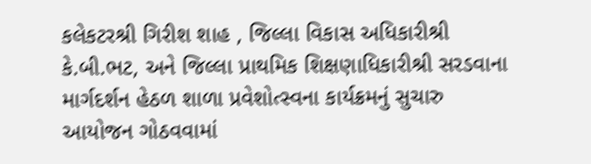કલેકટરશ્રી ગિરીશ શાહ , જિલ્‍લા વિકાસ અધિકારીશ્રી કે.બી.ભટ, અને જિલ્‍લા પ્રાથમિક શિક્ષણાધિકારીશ્રી સરડવાના માર્ગદર્શન હેઠળ શાળા પ્રવેશોત્‍સ્‍વના કાર્યક્રમનું સુચારુ આયોજન ગોઠવવામાં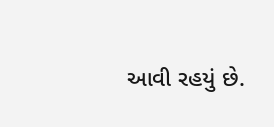આવી રહયું છે.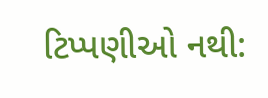ટિપ્પણીઓ નથી: